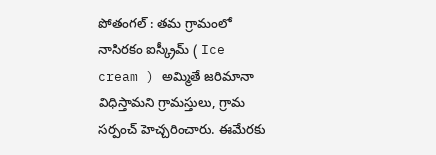పోతంగల్ : తమ గ్రామంలో నాసిరకం ఐస్క్రీమ్ ( Ice cream ) అమ్మితే జరిమానా విధిస్తామని గ్రామస్తులు, గ్రామ సర్పంచ్ హెచ్చరించారు. ఈమేరకు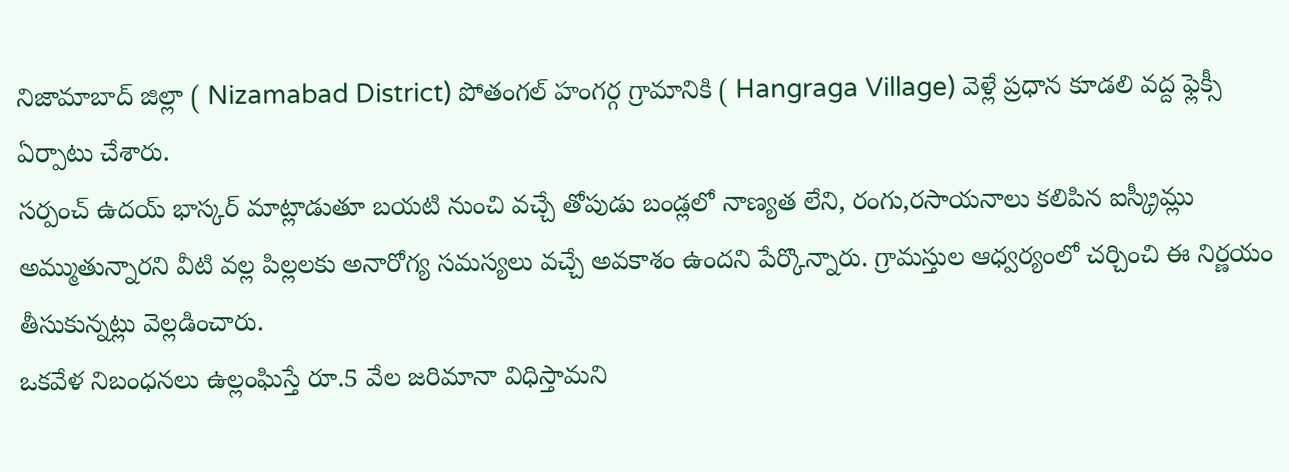నిజామాబాద్ జిల్లా ( Nizamabad District) పోతంగల్ హంగర్గ గ్రామానికి ( Hangraga Village) వెళ్లే ప్రధాన కూడలి వద్ద ఫ్లెక్సీ ఏర్పాటు చేశారు.
సర్పంచ్ ఉదయ్ భాస్కర్ మాట్లాడుతూ బయటి నుంచి వచ్చే తోపుడు బండ్లలో నాణ్యత లేని, రంగు,రసాయనాలు కలిపిన ఐస్క్రీమ్లు అమ్ముతున్నారని వీటి వల్ల పిల్లలకు అనారోగ్య సమస్యలు వచ్చే అవకాశం ఉందని పేర్కొన్నారు. గ్రామస్తుల ఆధ్వర్యంలో చర్చించి ఈ నిర్ణయం తీసుకున్నట్లు వెల్లడించారు.
ఒకవేళ నిబంధనలు ఉల్లంఘిస్తే రూ.5 వేల జరిమానా విధిస్తామని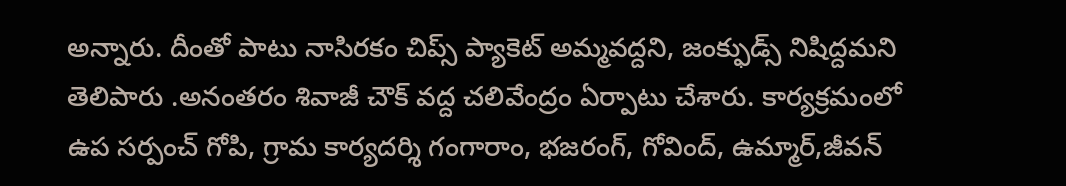అన్నారు. దీంతో పాటు నాసిరకం చిప్స్ ప్యాకెట్ అమ్మవద్దని, జంక్ఫుడ్స్ నిషిద్దమని తెలిపారు .అనంతరం శివాజీ చౌక్ వద్ద చలివేంద్రం ఏర్పాటు చేశారు. కార్యక్రమంలో ఉప సర్పంచ్ గోపి, గ్రామ కార్యదర్శి గంగారాం, భజరంగ్, గోవింద్, ఉమ్మార్,జీవన్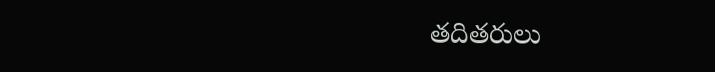తదితరులు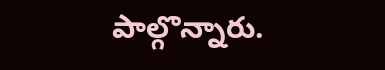పాల్గొన్నారు.